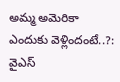అమ్మ అమెరికా ఎందుకు వెళ్లిందంటే..?: వైఎస్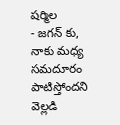షర్మిల
- జగన్ కు, నాకు మధ్య సమదూరం పాటిస్తోందని వెల్లడి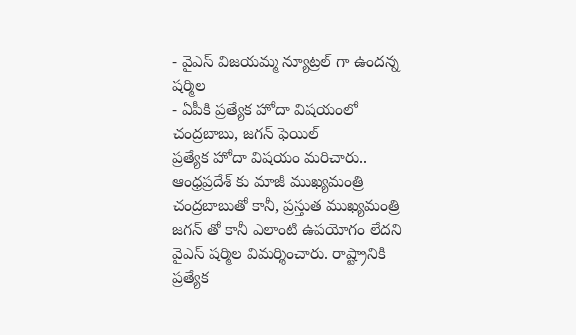- వైఎస్ విజయమ్మ న్యూట్రల్ గా ఉందన్న షర్మిల
- ఏపీకి ప్రత్యేక హోదా విషయంలో చంద్రబాబు, జగన్ ఫెయిల్
ప్రత్యేక హోదా విషయం మరిచారు..
ఆంధ్రప్రదేశ్ కు మాజీ ముఖ్యమంత్రి చంద్రబాబుతో కానీ, ప్రస్తుత ముఖ్యమంత్రి జగన్ తో కానీ ఎలాంటి ఉపయోగం లేదని వైఎస్ షర్మిల విమర్శించారు. రాష్ట్రానికి ప్రత్యేక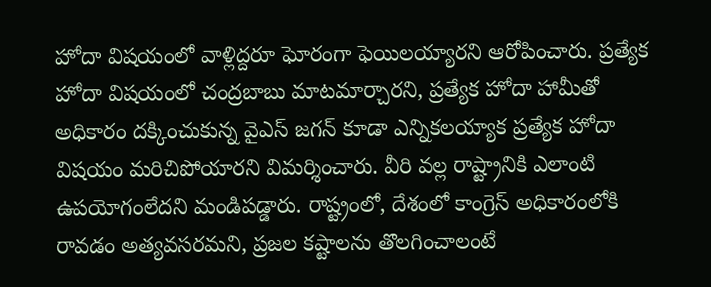హోదా విషయంలో వాళ్లిద్దరూ ఘోరంగా ఫెయిలయ్యారని ఆరోపించారు. ప్రత్యేక హోదా విషయంలో చంద్రబాబు మాటమార్చారని, ప్రత్యేక హోదా హామీతో అధికారం దక్కించుకున్న వైఎస్ జగన్ కూడా ఎన్నికలయ్యాక ప్రత్యేక హోదా విషయం మరిచిపోయారని విమర్శించారు. వీరి వల్ల రాష్ట్రానికి ఎలాంటి ఉపయోగంలేదని మండిపడ్డారు. రాష్ట్రంలో, దేశంలో కాంగ్రెస్ అధికారంలోకి రావడం అత్యవసరమని, ప్రజల కష్టాలను తొలగించాలంటే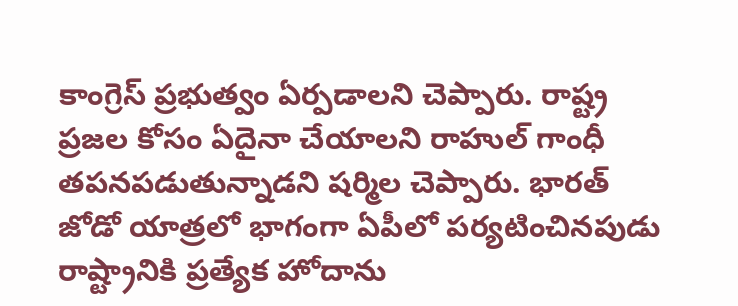కాంగ్రెస్ ప్రభుత్వం ఏర్పడాలని చెప్పారు. రాష్ట్ర ప్రజల కోసం ఏదైనా చేయాలని రాహుల్ గాంధీ తపనపడుతున్నాడని షర్మిల చెప్పారు. భారత్ జోడో యాత్రలో భాగంగా ఏపీలో పర్యటించినపుడు రాష్ట్రానికి ప్రత్యేక హోదాను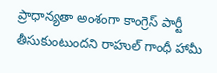ప్రాధాన్యతా అంశంగా కాంగ్రెస్ పార్టీ తీసుకుంటుందని రాహుల్ గాంధీ హామీ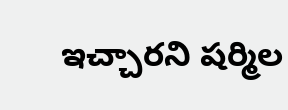ఇచ్చారని షర్మిల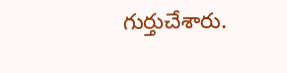గుర్తుచేశారు.